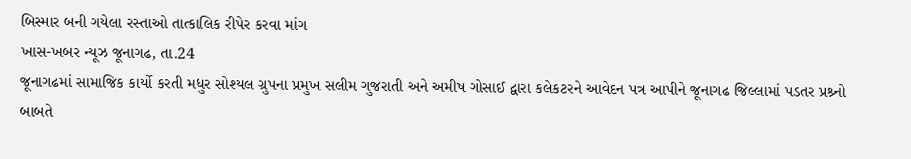બિસ્માર બની ગયેલા રસ્તાઓ તાત્કાલિક રીપેર કરવા માંગ
ખાસ-ખબર ન્યૂઝ જૂનાગઢ, તા.24
જૂનાગઢમાં સામાજિક કાર્યો કરતી મધુર સોશ્યલ ગ્રુપના પ્રમુખ સલીમ ગુજરાતી અને અમીષ ગોસાઈ દ્વારા કલેકટરને આવેદન પત્ર આપીને જૂનાગઢ જિલ્લામાં પડતર પ્રશ્ર્નો બાબતે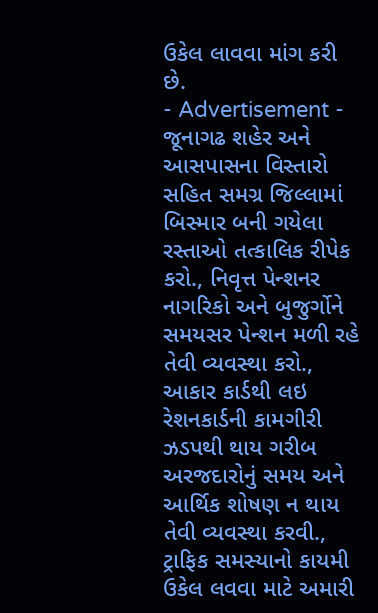ઉકેલ લાવવા માંગ કરી છે.
- Advertisement -
જૂનાગઢ શહેર અને આસપાસના વિસ્તારો સહિત સમગ્ર જિલ્લામાં બિસ્માર બની ગયેલા રસ્તાઓ તત્કાલિક રીપેક કરો., નિવૃત્ત પેન્શનર નાગરિકો અને બુજુર્ગોને સમયસર પેન્શન મળી રહે તેવી વ્યવસ્થા કરો., આકાર કાર્ડથી લઇ રેશનકાર્ડની કામગીરી ઝડપથી થાય ગરીબ અરજદારોનું સમય અને આર્થિક શોષણ ન થાય તેવી વ્યવસ્થા કરવી., ટ્રાફિક સમસ્યાનો કાયમી ઉકેલ લવવા માટે અમારી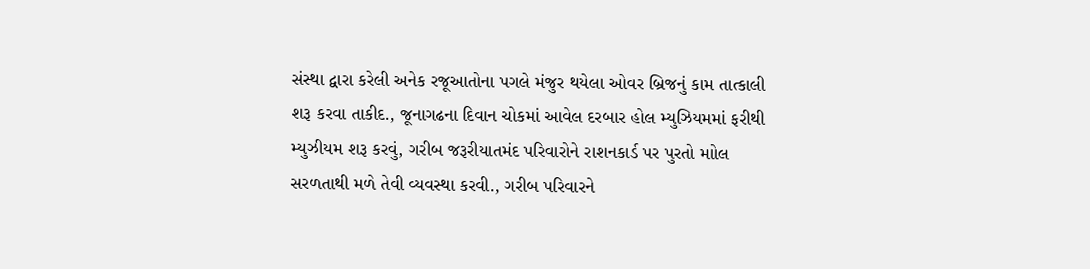સંસ્થા દ્વારા કરેલી અનેક રજૂઆતોના પગલે મંજુર થયેલા ઓવર બ્રિજનું કામ તાત્કાલી શરૂ કરવા તાકીદ., જૂનાગઢના દિવાન ચોકમાં આવેલ દરબાર હોલ મ્યુઝિયમમાં ફરીથી મ્યુઝીયમ શરૂ કરવું, ગરીબ જરૂરીયાતમંદ પરિવારોને રાશનકાર્ડ પર પુરતો માોલ સરળતાથી મળે તેવી વ્યવસ્થા કરવી., ગરીબ પરિવારને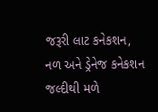જરૂરી લાટ કનેકશન, નળ અને ડ્રેનેજ કનેકશન જલ્દીથી મળે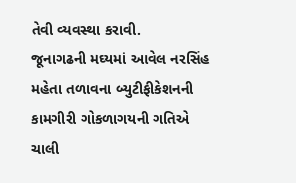તેવી વ્યવસ્થા કરાવી.
જૂનાગઢની મઘ્યમાં આવેલ નરસિંહ મહેતા તળાવના બ્યુટીફીકેશનની કામગીરી ગોકળાગયની ગતિએ ચાલી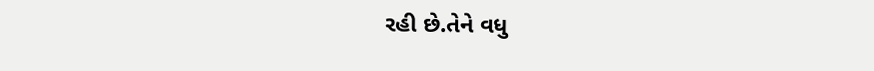રહી છે.તેને વધુ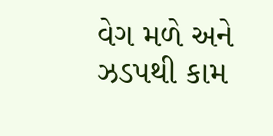વેગ મળે અને ઝડપથી કામ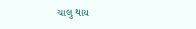ચાલુ થાય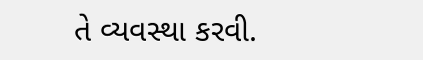તે વ્યવસ્થા કરવી.